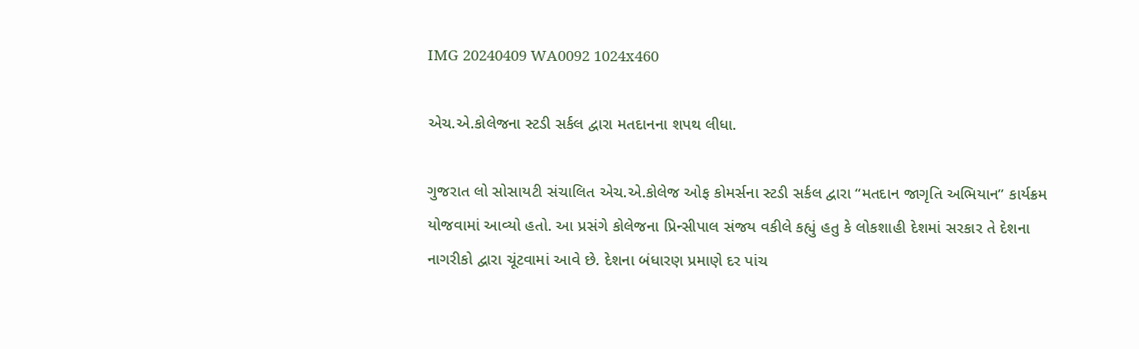IMG 20240409 WA0092 1024x460

એચ.એ.કોલેજના સ્ટડી સર્કલ દ્વારા મતદાનના શપથ લીધા.

ગુજરાત લો સોસાયટી સંચાલિત એચ.એ.કોલેજ ઓફ કોમર્સના સ્ટડી સર્કલ દ્વારા “મતદાન જાગૃતિ અભિયાન” કાર્યક્રમ યોજવામાં આવ્યો હતો. આ પ્રસંગે કોલેજના પ્રિન્સીપાલ સંજય વકીલે કહ્યું હતુ કે લોકશાહી દેશમાં સરકાર તે દેશના નાગરીકો દ્વારા ચૂંટવામાં આવે છે. દેશના બંધારણ પ્રમાણે દર પાંચ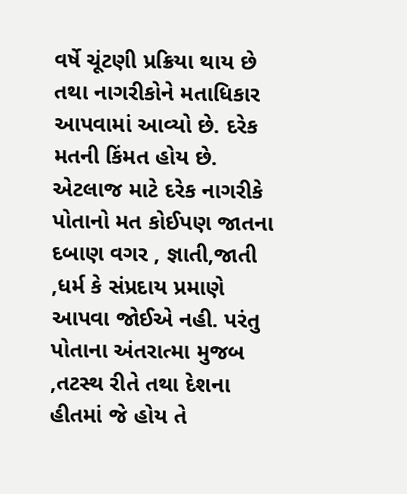વર્ષે ચૂંટણી પ્રક્રિયા થાય છે તથા નાગરીકોને મતાધિકાર આપવામાં આવ્યો છે. દરેક મતની કિંમત હોય છે. એટલાજ માટે દરેક નાગરીકે પોતાનો મત કોઈપણ જાતના દબાણ વગર , જ્ઞાતી,જાતી ,ધર્મ કે સંપ્રદાય પ્રમાણે આપવા જોઈએ નહી. પરંતુ પોતાના અંતરાત્મા મુજબ ,તટસ્થ રીતે તથા દેશના હીતમાં જે હોય તે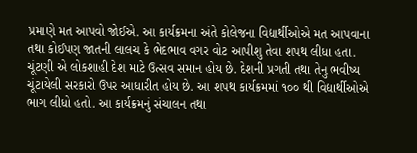પ્રમાણે મત આપવો જોઈએ. આ કાર્યક્રમના અંતે કોલેજના વિદ્યાર્થીઓએ મત આપવાના તથા કોઈપણ જાતની લાલચ કે ભેદભાવ વગર વોટ આપીશુ તેવા શપથ લીધા હતા. ચૂંટણી એ લોકશાહી દેશ માટે ઉત્સવ સમાન હોય છે. દેશની પ્રગતી તથા તેનુ ભવીષ્ય ચૂંટાયેલી સરકારો ઉપર આધારીત હોય છે. આ શપથ કાર્યક્રમમાં ૧૦૦ થી વિદ્યાર્થીઓએ ભાગ લીધો હતો. આ કાર્યક્રમનું સંચાલન તથા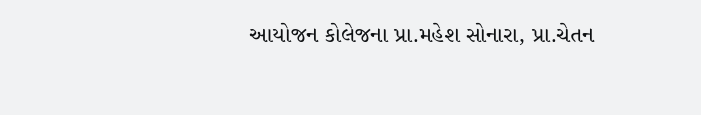આયોજન કોલેજના પ્રા.મહેશ સોનારા, પ્રા.ચેતન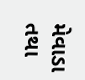મેવાડા તથા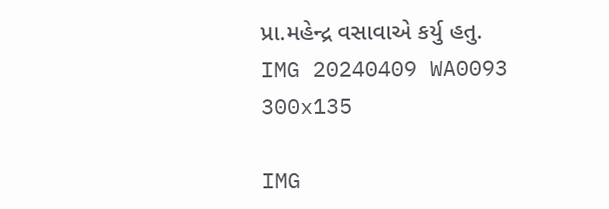પ્રા.મહેન્દ્ર વસાવાએ કર્યુ હતુ.
IMG 20240409 WA0093 300x135

IMG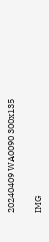20240409 WA0090 300x135

IMG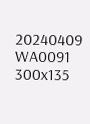20240409 WA0091 300x135